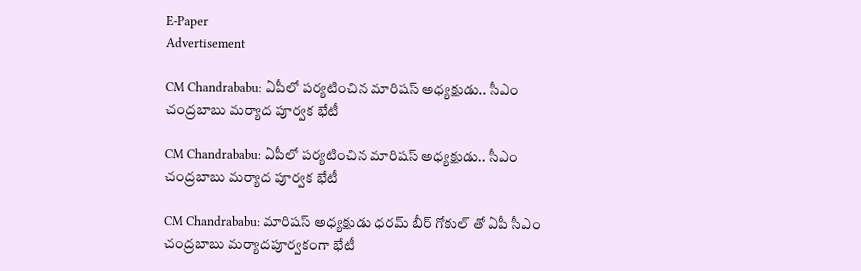E-Paper
Advertisement

CM Chandrababu: ఏపీలో పర్యటించిన మారిషస్ అధ్యక్షుడు.. సీఎం చంద్రబాబు మర్యాద పూర్వక భేటీ

CM Chandrababu: ఏపీలో పర్యటించిన మారిషస్ అధ్యక్షుడు.. సీఎం చంద్రబాబు మర్యాద పూర్వక భేటీ

CM Chandrababu: మారిషస్ అధ్యక్షుడు ధరమ్ బీర్ గోకుల్ తో ఏపీ సీఎం చంద్రబాబు మర్యాదపూర్వకంగా భేటీ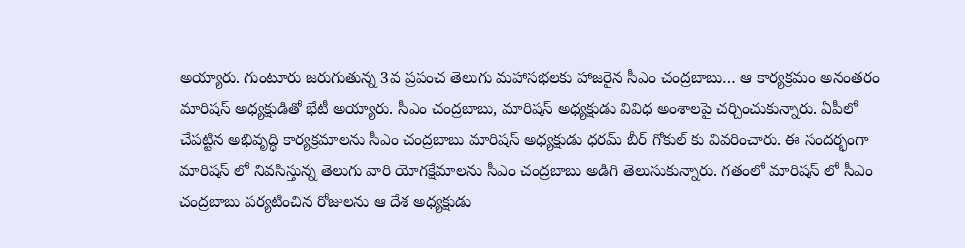అయ్యారు. గుంటూరు జరుగుతున్న 3వ ప్రపంచ తెలుగు మహాసభలకు హాజరైన సీఎం చంద్రబాబు… ఆ కార్యక్రమం అనంతరం మారిషస్ అధ్యక్షుడితో భేటీ అయ్యారు. సీఎం చంద్రబాబు, మారిషస్ అధ్యక్షుడు వివిధ అంశాలపై చర్చించుకున్నారు. ఏపీలో చేపట్టిన అభివృద్ధి కార్యక్రమాలను సీఎం చంద్రబాబు మారిషస్ అధ్యక్షుడు ధరమ్ బీర్ గోకుల్ కు వివరించారు. ఈ సందర్భంగా మారిషస్ లో నివసిస్తున్న తెలుగు వారి యోగక్షేమాలను సీఎం చంద్రబాబు అడిగి తెలుసుకున్నారు. గతంలో మారిషస్ లో సీఎం చంద్రబాబు పర్యటించిన రోజులను ఆ దేశ అధ్యక్షుడు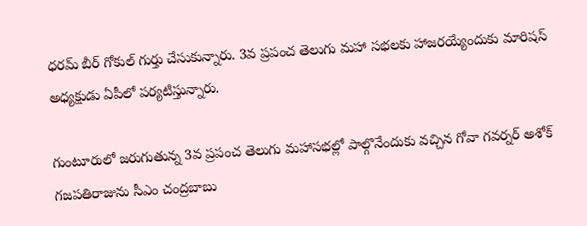ధరమ్ బీర్ గోకుల్ గుర్తు చేసుకున్నారు. 3వ ప్రపంచ తెలుగు మహా సభలకు హాజరయ్యేందుకు మారిషస్ అధ్యక్షుడు ఏపీలో పర్యటిస్తున్నారు.

గుంటూరులో జరుగుతున్న 3వ ప్రపంచ తెలుగు మహాసభల్లో పాల్గొనేందుకు వచ్చిన గోవా గవర్నర్ అశోక్ గజపతిరాజును సీఎం చంద్రబాబు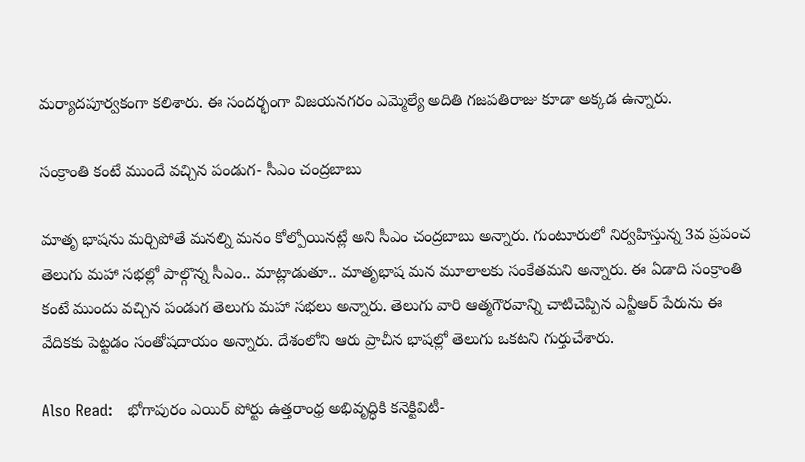మర్యాదపూర్వకంగా కలిశారు. ఈ సందర్భంగా విజయనగరం ఎమ్మెల్యే అదితి గజపతిరాజు కూడా అక్కడ ఉన్నారు.

సంక్రాంతి కంటే ముందే వచ్చిన పండుగ- సీఎం చంద్రబాబు

మాతృ భాషను మర్చిపోతే మనల్ని మనం కోల్పోయినట్లే అని సీఎం చంద్రబాబు అన్నారు. గుంటూరులో నిర్వహిస్తున్న 3వ ప్రపంచ తెలుగు మహా సభల్లో పాల్గొన్న సీఎం.. మాట్లాడుతూ.. మాతృభాష మన మూలాలకు సంకేతమని అన్నారు. ఈ ఏడాది సంక్రాంతి కంటే ముందు వచ్చిన పండుగ తెలుగు మహా సభలు అన్నారు. తెలుగు వారి ఆత్మగౌరవాన్ని చాటిచెప్పిన ఎన్టీఆర్‌ పేరును ఈ వేదికకు పెట్టడం సంతోషదాయం అన్నారు. దేశంలోని ఆరు ప్రాచీన భాషల్లో తెలుగు ఒకటని గుర్తుచేశారు.

Also Read:   భోగాపురం ఎయిర్ పోర్టు ఉత్తరాంధ్ర అభివృద్ధికి కనెక్టివిటీ-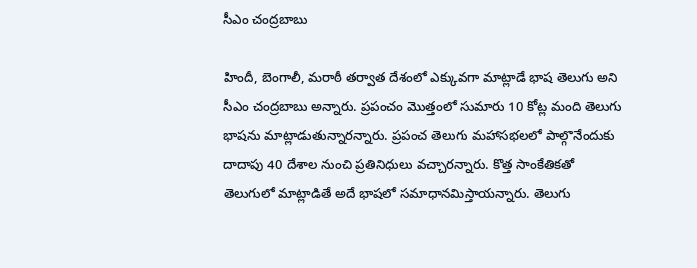సీఎం చంద్రబాబు

హిందీ, బెంగాలీ, మరాఠీ తర్వాత దేశంలో ఎక్కువగా మాట్లాడే భాష తెలుగు అని సీఎం చంద్రబాబు అన్నారు. ప్రపంచం మొత్తంలో సుమారు 10 కోట్ల మంది తెలుగు భాషను మాట్లాడుతున్నారన్నారు. ప్రపంచ తెలుగు మహాసభలలో పాల్గొనేందుకు దాదాపు 40 దేశాల నుంచి ప్రతినిధులు వచ్చారన్నారు. కొత్త సాంకేతికతో తెలుగులో మాట్లాడితే అదే భాషలో సమాధానమిస్తాయన్నారు. తెలుగు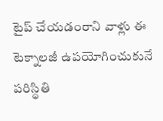టైప్‌ చేయడంరాని వాళ్లు ఈ టెక్నాలజీ ఉపయోగించుకునే పరిస్థితి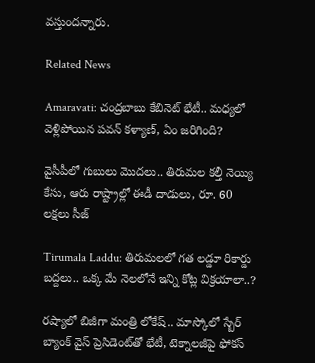వస్తుందన్నారు.

Related News

Amaravati: చంద్రబాబు కేబినెట్ భేటీ.. మధ్యలో వెళ్లిపోయిన పవన్ కళ్యాణ్, ఏం జరిగింది?

వైసీపీలో గుబులు మొదలు.. తిరుమల కల్తీ నెయ్యి కేసు, ఆరు రాష్ట్రాల్లో ఈడీ దాడులు, రూ. 60 లక్షలు సీజ్

Tirumala Laddu: తిరుమలలో గత లడ్డూ రికార్డు బద్దలు.. ఒక్క మే నెలలోనే ఇన్ని కోట్ల విక్రయాలా..?

రష్యాలో బిజీగా మంత్రి లోకేష్.. మాస్కోలో స్బేర్‌ బ్యాంక్ వైస్ ప్రెసిడెంట్‌తో భేటీ, టెక్నాలజీపై ఫోకస్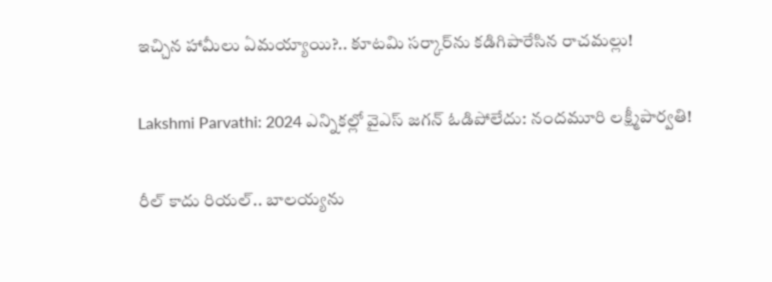ఇచ్చిన హామీలు ఏమయ్యాయి?.. కూటమి సర్కార్‌ను కడిగిపారేసిన రాచమల్లు!

Lakshmi Parvathi: 2024 ఎన్నికల్లో వైఎస్ జగన్ ఓడిపోలేదు: నందమూరి లక్ష్మీపార్వతి!

రీల్ కాదు రియల్.. బాలయ్యను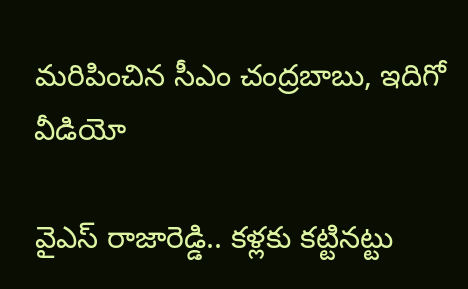మరిపించిన సీఎం చంద్రబాబు, ఇదిగో వీడియో

వైఎస్ రాజారెడ్డి.. కళ్లకు కట్టినట్టు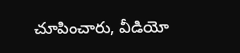చూపించారు, వీడియో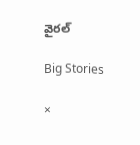వైరల్

Big Stories

×